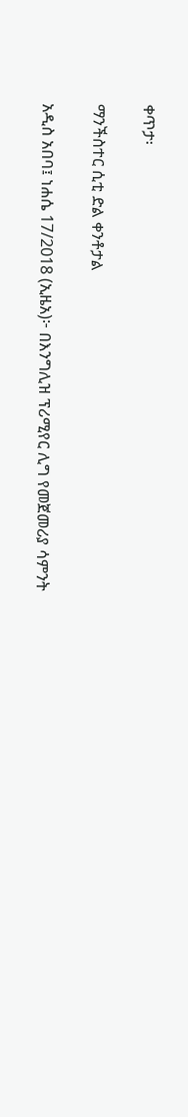ቀጥታ፡

ማንችስተር ሲቲ ድል ቀንቶታል

አዲስ አበባ፤ ነሐሴ 17/2018 (ኢዜአ)፦ በእንግሊዝ ፕሪሚየር ሊግ የመጀመሪያ ሳምንት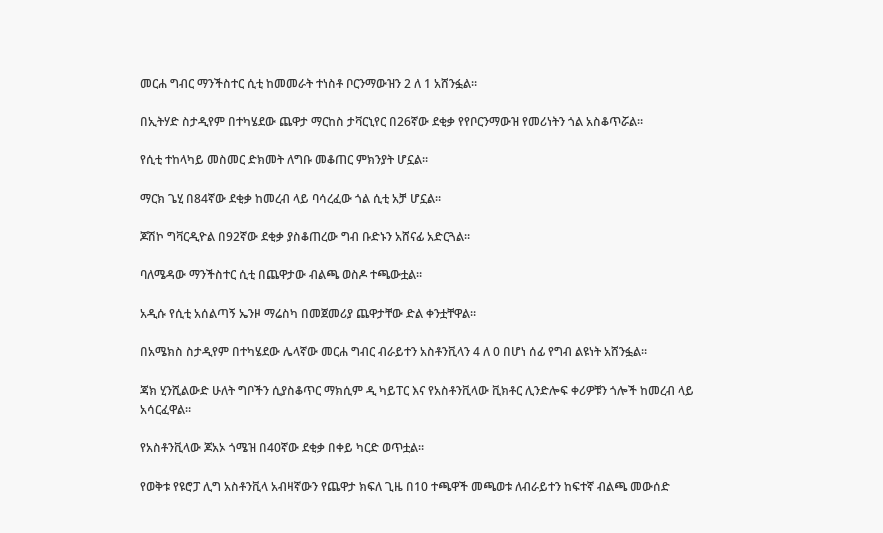መርሐ ግብር ማንችስተር ሲቲ ከመመራት ተነስቶ ቦርንማውዝን 2 ለ 1 አሸንፏል።

በኢትሃድ ስታዲየም በተካሄደው ጨዋታ ማርከስ ታቫርኒየር በ26ኛው ደቂቃ የየቦርንማውዝ የመሪነትን ጎል አስቆጥሯል።

የሲቲ ተከላካይ መስመር ድክመት ለግቡ መቆጠር ምክንያት ሆኗል።

ማርክ ጌሂ በ84ኛው ደቂቃ ከመረብ ላይ ባሳረፈው ጎል ሲቲ አቻ ሆኗል።

ጆሽኮ ግቫርዲዮል በ92ኛው ደቂቃ ያስቆጠረው ግብ ቡድኑን አሸናፊ አድርጓል።

ባለሜዳው ማንችስተር ሲቲ በጨዋታው ብልጫ ወስዶ ተጫውቷል።

አዲሱ የሲቲ አሰልጣኝ ኤንዞ ማሬስካ በመጀመሪያ ጨዋታቸው ድል ቀንቷቸዋል።

በአሜክስ ስታዲየም በተካሄደው ሌላኛው መርሐ ግብር ብራይተን አስቶንቪላን 4 ለ 0 በሆነ ሰፊ የግብ ልዩነት አሸንፏል።

ጃክ ሂንሺልውድ ሁለት ግቦችን ሲያስቆጥር ማክሲም ዲ ካይፐር እና የአስቶንቪላው ቪክቶር ሊንድሎፍ ቀሪዎቹን ጎሎች ከመረብ ላይ አሳርፈዋል።

የአስቶንቪላው ጆአኦ ጎሜዝ በ40ኛው ደቂቃ በቀይ ካርድ ወጥቷል።

የወቅቱ የዩሮፓ ሊግ አስቶንቪላ አብዛኛውን የጨዋታ ክፍለ ጊዜ በ10 ተጫዋች መጫወቱ ለብራይተን ከፍተኛ ብልጫ መውሰድ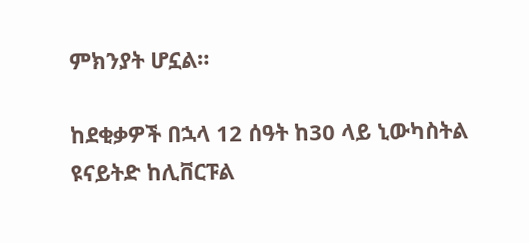ምክንያት ሆኗል።

ከደቂቃዎች በኋላ 12 ሰዓት ከ30 ላይ ኒውካስትል ዩናይትድ ከሊቨርፑል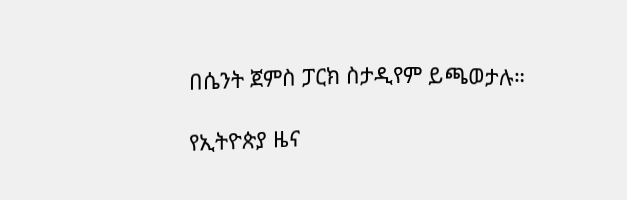በሴንት ጀምስ ፓርክ ስታዲየም ይጫወታሉ።

የኢትዮጵያ ዜና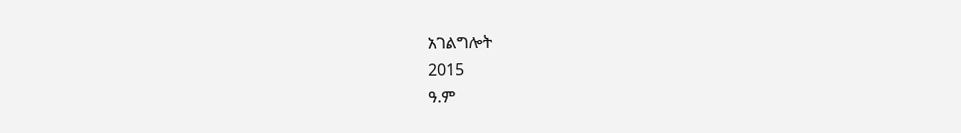አገልግሎት
2015
ዓ.ም